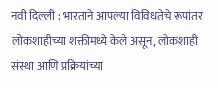नवी दिल्ली : भारताने आपल्या विविधतेचे रूपांतर लोकशाहीच्या शक्तीमध्ये केले असून, लोकशाही संस्था आणि प्रक्रियांच्या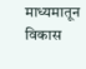माध्यमातून विकास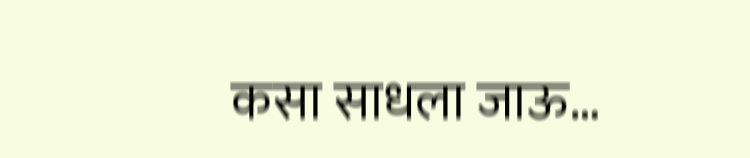कसा साधला जाऊ…